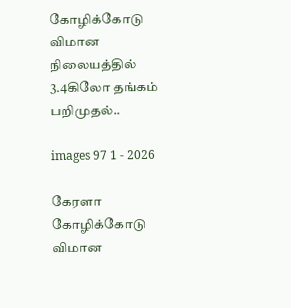கோழிக்கோடு விமான நிலையத்தில் 3.4கிலோ தங்கம் பறிமுதல்..

images 97 1 - 2026

கேரளா கோழிக்கோடு விமான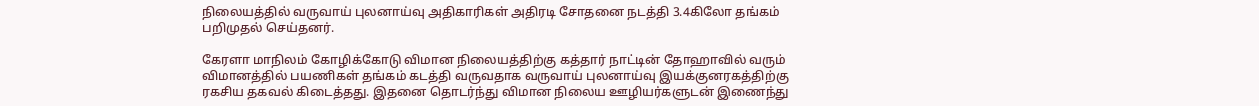நிலையத்தில் வருவாய் புலனாய்வு அதிகாரிகள் அதிரடி சோதனை நடத்தி 3.4கிலோ தங்கம் பறிமுதல் செய்தனர்.

கேரளா மாநிலம் கோழிக்கோடு விமான நிலையத்திற்கு கத்தார் நாட்டின் தோஹாவில் வரும் விமானத்தில் பயணிகள் தங்கம் கடத்தி வருவதாக வருவாய் புலனாய்வு இயக்குனரகத்திற்கு ரகசிய தகவல் கிடைத்தது. இதனை தொடர்ந்து விமான நிலைய ஊழியர்களுடன் இணைந்து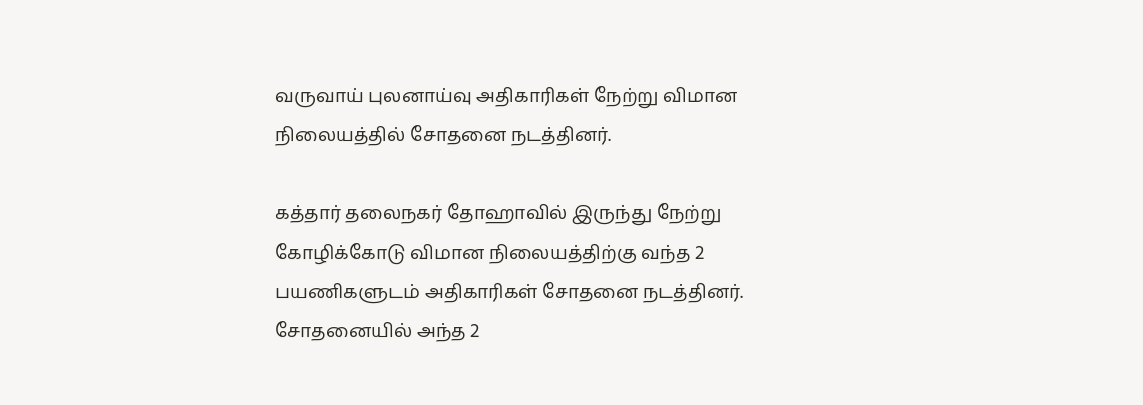வருவாய் புலனாய்வு அதிகாரிகள் நேற்று விமான நிலையத்தில் சோதனை நடத்தினர்.

கத்தார் தலைநகர் தோஹாவில் இருந்து நேற்று கோழிக்கோடு விமான நிலையத்திற்கு வந்த 2 பயணிகளுடம் அதிகாரிகள் சோதனை நடத்தினர். சோதனையில் அந்த 2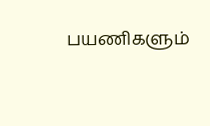பயணிகளும்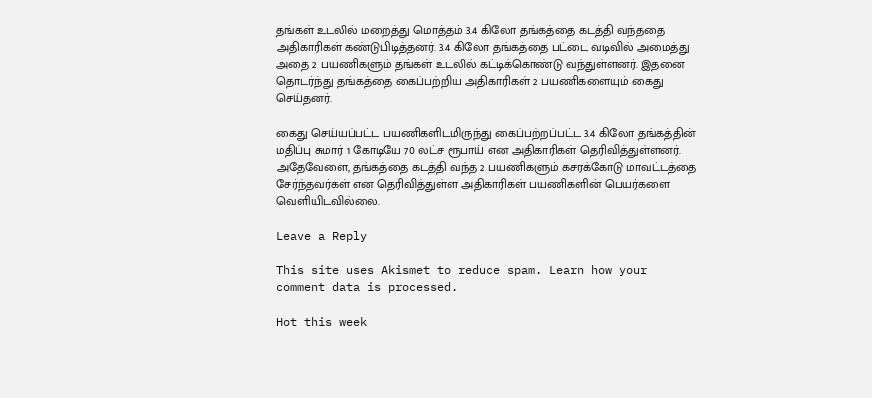தங்கள் உடலில் மறைத்து மொத்தம் 3.4 கிலோ தங்கத்தை கடத்தி வந்ததை அதிகாரிகள் கண்டுபிடித்தனர். 3.4 கிலோ தங்கத்தை பட்டை வடிவில் அமைத்து அதை 2 பயணிகளும் தங்கள் உடலில் கட்டிக்கொண்டு வந்துள்ளனர். இதனை தொடர்ந்து தங்கத்தை கைப்பற்றிய அதிகாரிகள் 2 பயணிகளையும் கைது செய்தனர்.

கைது செய்யப்பட்ட பயணிகளிடமிருந்து கைப்பற்றப்பட்ட 3.4 கிலோ தங்கத்தின் மதிப்பு சுமார் 1 கோடியே 70 லட்ச ரூபாய் என அதிகாரிகள் தெரிவித்துள்ளனர். அதேவேளை, தங்கத்தை கடத்தி வந்த 2 பயணிகளும் கசரக்கோடு மாவட்டத்தை சேர்ந்தவர்கள் என தெரிவித்துள்ள அதிகாரிகள் பயணிகளின் பெயர்களை வெளியிடவில்லை.

Leave a Reply

This site uses Akismet to reduce spam. Learn how your comment data is processed.

Hot this week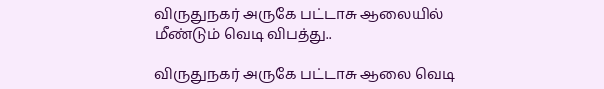விருதுநகர் அருகே பட்டாசு ஆலையில் மீண்டும் வெடி விபத்து..

விருதுநகர் அருகே பட்டாசு ஆலை வெடி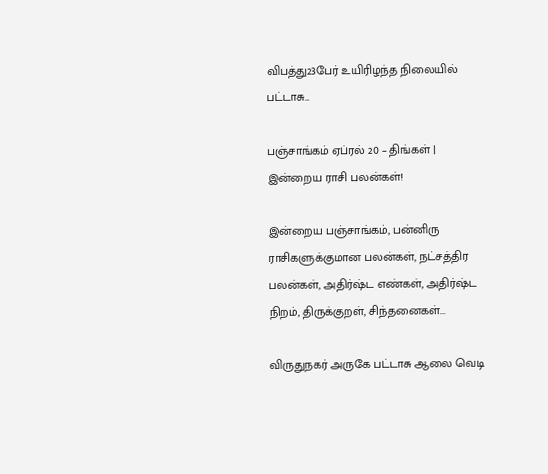விபத்து23பேர் உயிரிழந்த நிலையில் பட்டாசு...

பஞ்சாங்கம் ஏப்ரல் 20 – திங்கள் | இன்றைய ராசி பலன்கள்!

இன்றைய பஞ்சாங்கம், பன்னிரு ராசிகளுக்குமான பலன்கள், நட்சத்திர பலன்கள், அதிர்ஷ்ட எண்கள், அதிர்ஷ்ட நிறம், திருக்குறள், சிந்தனைகள்...

விருதுநகர் அருகே பட்டாசு ஆலை வெடி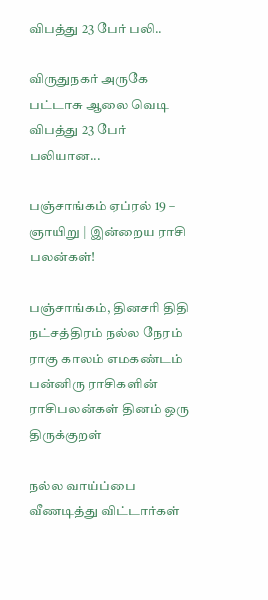விபத்து 23 பேர் பலி..

விருதுநகர் அருகே பட்டாசு ஆலை வெடி விபத்து 23 பேர் பலியான...

பஞ்சாங்கம் ஏப்ரல் 19 – ஞாயிறு | இன்றைய ராசி பலன்கள்!

பஞ்சாங்கம், தினசரி திதி நட்சத்திரம் நல்ல நேரம் ராகு காலம் எமகண்டம் பன்னிரு ராசிகளின் ராசிபலன்கள் தினம் ஒரு திருக்குறள்

நல்ல வாய்ப்பை வீணடித்து விட்டார்கள்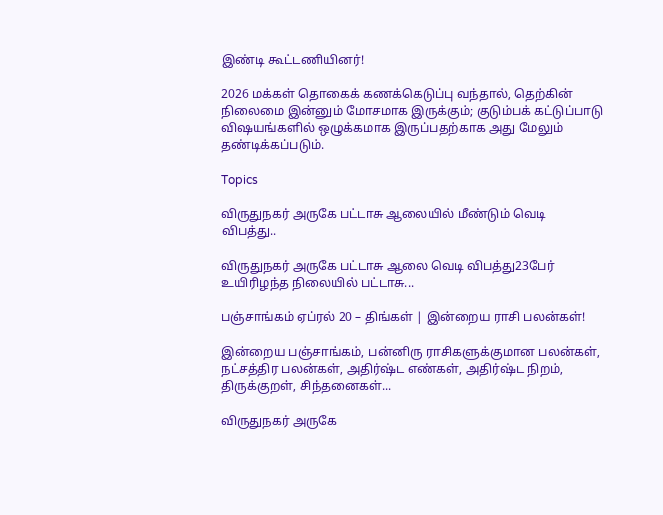இண்டி கூட்டணியினர்!

2026 மக்கள் தொகைக் கணக்கெடுப்பு வந்தால், தெற்கின் நிலைமை இன்னும் மோசமாக இருக்கும்; குடும்பக் கட்டுப்பாடு விஷயங்களில் ஒழுக்கமாக இருப்பதற்காக அது மேலும் தண்டிக்கப்படும்.

Topics

விருதுநகர் அருகே பட்டாசு ஆலையில் மீண்டும் வெடி விபத்து..

விருதுநகர் அருகே பட்டாசு ஆலை வெடி விபத்து23பேர் உயிரிழந்த நிலையில் பட்டாசு...

பஞ்சாங்கம் ஏப்ரல் 20 – திங்கள் | இன்றைய ராசி பலன்கள்!

இன்றைய பஞ்சாங்கம், பன்னிரு ராசிகளுக்குமான பலன்கள், நட்சத்திர பலன்கள், அதிர்ஷ்ட எண்கள், அதிர்ஷ்ட நிறம், திருக்குறள், சிந்தனைகள்...

விருதுநகர் அருகே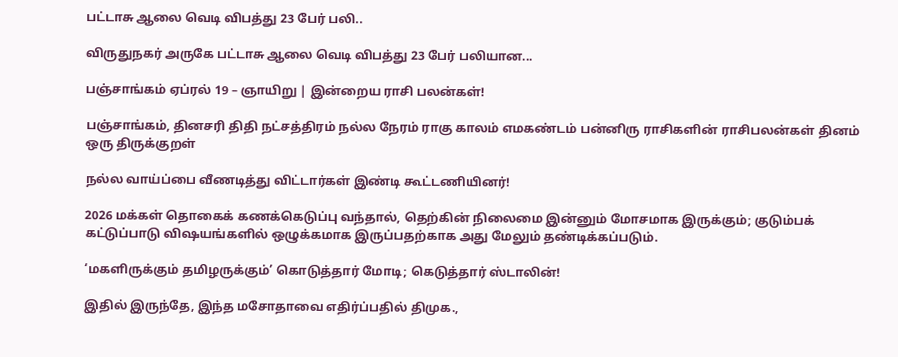பட்டாசு ஆலை வெடி விபத்து 23 பேர் பலி..

விருதுநகர் அருகே பட்டாசு ஆலை வெடி விபத்து 23 பேர் பலியான...

பஞ்சாங்கம் ஏப்ரல் 19 – ஞாயிறு | இன்றைய ராசி பலன்கள்!

பஞ்சாங்கம், தினசரி திதி நட்சத்திரம் நல்ல நேரம் ராகு காலம் எமகண்டம் பன்னிரு ராசிகளின் ராசிபலன்கள் தினம் ஒரு திருக்குறள்

நல்ல வாய்ப்பை வீணடித்து விட்டார்கள் இண்டி கூட்டணியினர்!

2026 மக்கள் தொகைக் கணக்கெடுப்பு வந்தால், தெற்கின் நிலைமை இன்னும் மோசமாக இருக்கும்; குடும்பக் கட்டுப்பாடு விஷயங்களில் ஒழுக்கமாக இருப்பதற்காக அது மேலும் தண்டிக்கப்படும்.

‘மகளிருக்கும் தமிழருக்கும்’ கொடுத்தார் மோடி; கெடுத்தார் ஸ்டாலின்!

இதில் இருந்தே, இந்த மசோதாவை எதிர்ப்பதில் திமுக.,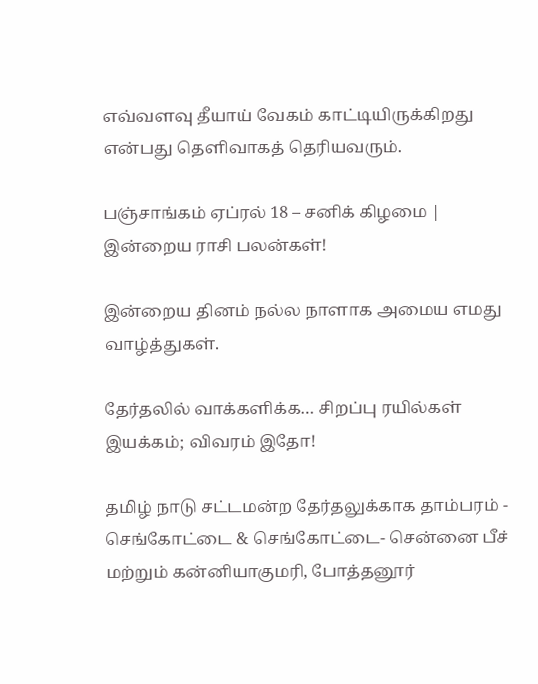எவ்வளவு தீயாய் வேகம் காட்டியிருக்கிறது என்பது தெளிவாகத் தெரியவரும்.

பஞ்சாங்கம் ஏப்ரல் 18 – சனிக் கிழமை | இன்றைய ராசி பலன்கள்!

இன்றைய தினம் நல்ல நாளாக அமைய எமது வாழ்த்துகள்.

தேர்தலில் வாக்களிக்க… சிறப்பு ரயில்கள் இயக்கம்; விவரம் இதோ!

தமிழ் நாடு சட்டமன்ற தேர்தலுக்காக தாம்பரம் - செங்கோட்டை & செங்கோட்டை- சென்னை பீச் மற்றும் கன்னியாகுமரி, போத்தனூர்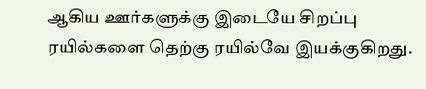ஆகிய ஊர்களுக்கு இடையே சிறப்பு ரயில்களை தெற்கு ரயில்வே இயக்குகிறது.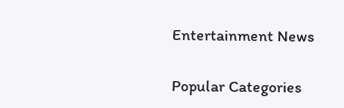Entertainment News

Popular Categories